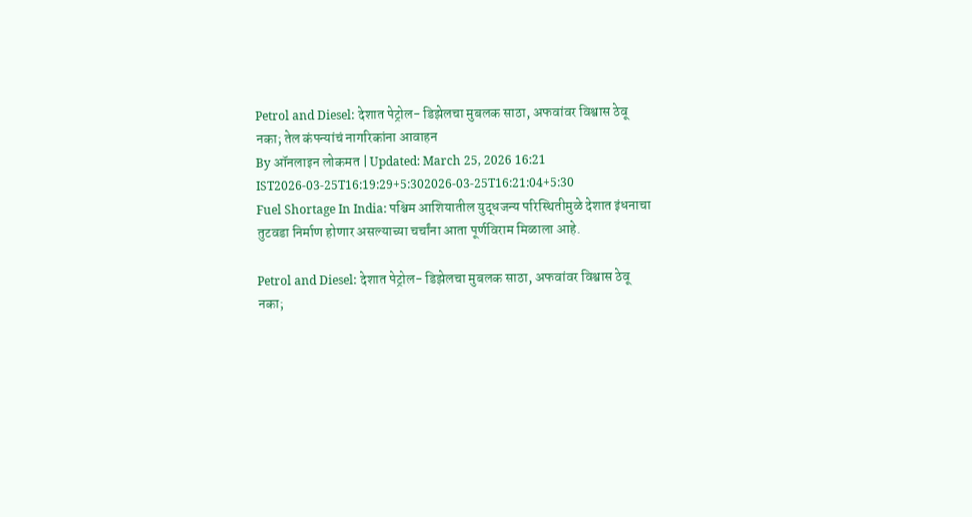Petrol and Diesel: देशात पेट्रोल- डिझेलचा मुबलक साठा, अफवांवर विश्वास ठेवू नका; तेल कंपन्यांचं नागरिकांना आवाहन
By ऑनलाइन लोकमत | Updated: March 25, 2026 16:21 IST2026-03-25T16:19:29+5:302026-03-25T16:21:04+5:30
Fuel Shortage In India: पश्चिम आशियातील युद्धजन्य परिस्थितीमुळे देशात इंधनाचा तुटवडा निर्माण होणार असल्याच्या चर्चांना आता पूर्णविराम मिळाला आहे.

Petrol and Diesel: देशात पेट्रोल- डिझेलचा मुबलक साठा, अफवांवर विश्वास ठेवू नका;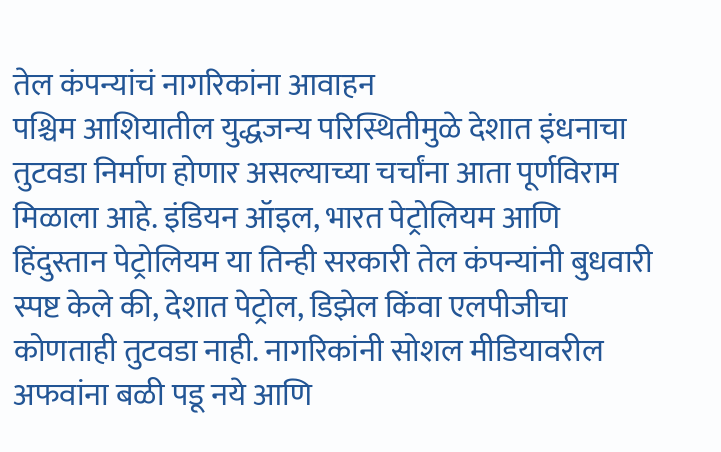तेल कंपन्यांचं नागरिकांना आवाहन
पश्चिम आशियातील युद्धजन्य परिस्थितीमुळे देशात इंधनाचा तुटवडा निर्माण होणार असल्याच्या चर्चांना आता पूर्णविराम मिळाला आहे. इंडियन ऑइल, भारत पेट्रोलियम आणि हिंदुस्तान पेट्रोलियम या तिन्ही सरकारी तेल कंपन्यांनी बुधवारी स्पष्ट केले की, देशात पेट्रोल, डिझेल किंवा एलपीजीचा कोणताही तुटवडा नाही. नागरिकांनी सोशल मीडियावरील अफवांना बळी पडू नये आणि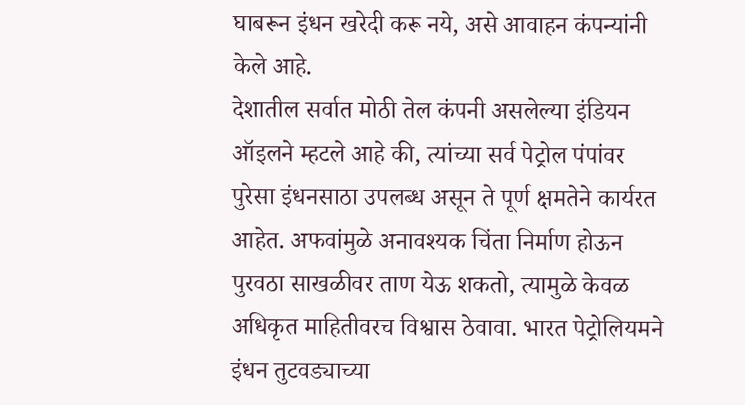घाबरून इंधन खरेदी करू नये, असे आवाहन कंपन्यांनी केले आहे.
देशातील सर्वात मोठी तेल कंपनी असलेल्या इंडियन ऑइलने म्हटले आहे की, त्यांच्या सर्व पेट्रोल पंपांवर पुरेसा इंधनसाठा उपलब्ध असून ते पूर्ण क्षमतेने कार्यरत आहेत. अफवांमुळे अनावश्यक चिंता निर्माण होऊन पुरवठा साखळीवर ताण येऊ शकतो, त्यामुळे केवळ अधिकृत माहितीवरच विश्वास ठेवावा. भारत पेट्रोलियमने इंधन तुटवड्याच्या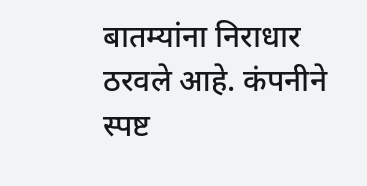बातम्यांना निराधार ठरवले आहे. कंपनीने स्पष्ट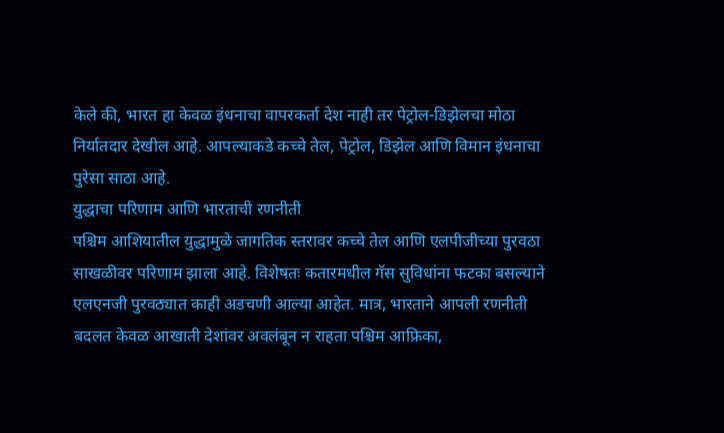केले की, भारत हा केवळ इंधनाचा वापरकर्ता देश नाही तर पेट्रोल-डिझेलचा मोठा निर्यातदार देखील आहे. आपल्याकडे कच्चे तेल, पेट्रोल, डिझेल आणि विमान इंधनाचा पुरेसा साठा आहे.
युद्धाचा परिणाम आणि भारताची रणनीती
पश्चिम आशियातील युद्धामुळे जागतिक स्तरावर कच्चे तेल आणि एलपीजीच्या पुरवठा साखळीवर परिणाम झाला आहे. विशेषतः कतारमधील गॅस सुविधांना फटका बसल्याने एलएनजी पुरवठ्यात काही अडचणी आल्या आहेत. मात्र, भारताने आपली रणनीती बदलत केवळ आखाती देशांवर अवलंबून न राहता पश्चिम आफ्रिका,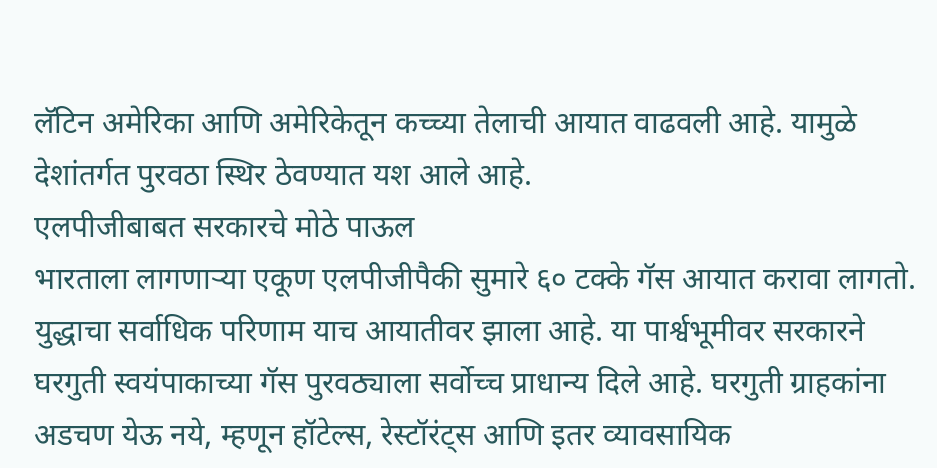लॅटिन अमेरिका आणि अमेरिकेतून कच्च्या तेलाची आयात वाढवली आहे. यामुळे देशांतर्गत पुरवठा स्थिर ठेवण्यात यश आले आहे.
एलपीजीबाबत सरकारचे मोठे पाऊल
भारताला लागणाऱ्या एकूण एलपीजीपैकी सुमारे ६० टक्के गॅस आयात करावा लागतो. युद्धाचा सर्वाधिक परिणाम याच आयातीवर झाला आहे. या पार्श्वभूमीवर सरकारने घरगुती स्वयंपाकाच्या गॅस पुरवठ्याला सर्वोच्च प्राधान्य दिले आहे. घरगुती ग्राहकांना अडचण येऊ नये, म्हणून हॉटेल्स, रेस्टॉरंट्स आणि इतर व्यावसायिक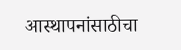आस्थापनांसाठीचा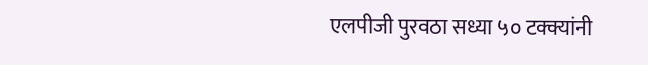एलपीजी पुरवठा सध्या ५० टक्क्यांनी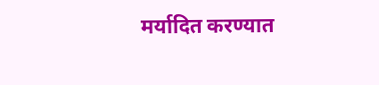मर्यादित करण्यात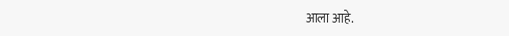आला आहे.